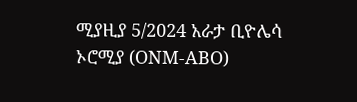ሚያዚያ 5/2024 አራታ ቢዮሌሳ ኦሮሚያ (ONM-ABO)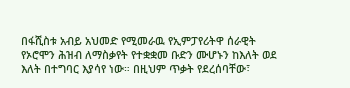በፋሺስቱ አብይ አህመድ የሚመራዉ የኢምፓየሪትዋ ሰራዊት የኦሮሞን ሕዝብ ለማስቃየት የተቋቋመ ቡድን ሙሆኑን ከእለት ወደ እለት በተግባር እያሳየ ነው። በዚህም ጥቃት የደረሰባቸው፣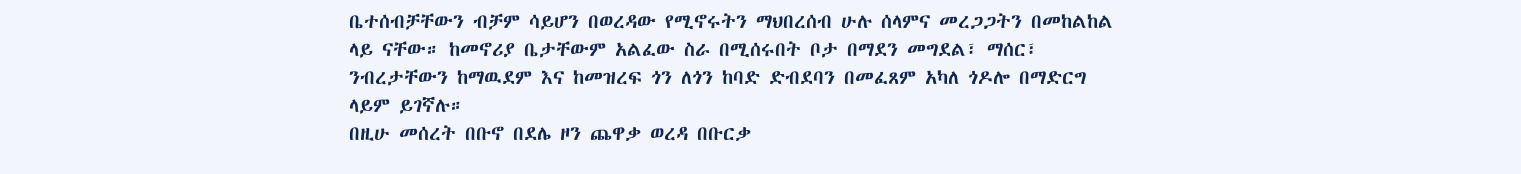ቤተሰብቻቸውን ብቻም ሳይሆን በወረዳው የሚኖሩትን ማህበረሰብ ሁሉ ሰላምና መረጋጋትን በመከልከል ላይ ናቸው። ከመኖሪያ ቤታቸውም አልፈው ስራ በሚሰሩበት ቦታ በማደን መግደል፣ ማሰር፣ ንብረታቸውን ከማዉደም እና ከመዝረፍ ጎን ለጎን ከባድ ድብደባን በመፈጸም አካለ ጎዶሎ በማድርግ ላይም ይገኛሉ።
በዚሁ መሰረት በቡኖ በደሌ ዞን ጨዋቃ ወረዳ በቡርቃ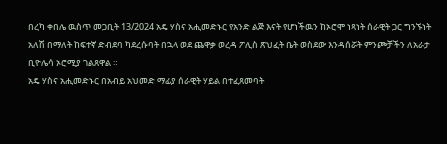በረካ ቀበሌ ዉስጥ መጋቢት 13/2024 አዴ ሃስና አሒመድኑር የአንድ ልጅ እናት የሆነችዉን ከኦሮሞ ነጻነት ሰራዊት ጋር ግንኙነት አለሽ በማለት ከፍተኛ ድብደባ ካደረሱባት በኋላ ወደ ጨዋቃ ወረዳ ፖሊስ ጽህፈት ቤት ወስደው እንዳሰሯት ምንጮቻችን ለአራታ ቢዮሌሳ ኦሮሚያ ገልጸዋል ።
አዴ ሃስና አሒመድኑር በአብይ አህመድ ማፊያ ሰራዊት ሃይል በተፈጸመባት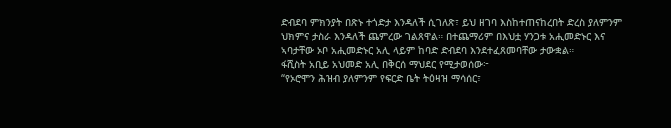ድብደባ ምክንያት በጽኑ ተጎድታ እንዳለች ሲገለጽ፣ ይህ ዘገባ እስከተጠናከረበት ድረስ ያለምንም ህክምና ታስራ እንዳለች ጨምረው ገልጸዋል። በተጨማሪም በእህቷ ሃንጋቱ አሒመድኑር እና ኣባታቸው ኦቦ አሒመድኑር አሊ ላይም ከባድ ድብደባ እንደተፈጸመባቸው ታውቋል።
ፋሺስት አቢይ አህመድ አሊ በቅርሰ ማህደር የሚታወሰው፦
“የኦሮሞን ሕዝብ ያለምንም የፍርድ ቤት ትዕዛዝ ማሳሰር፣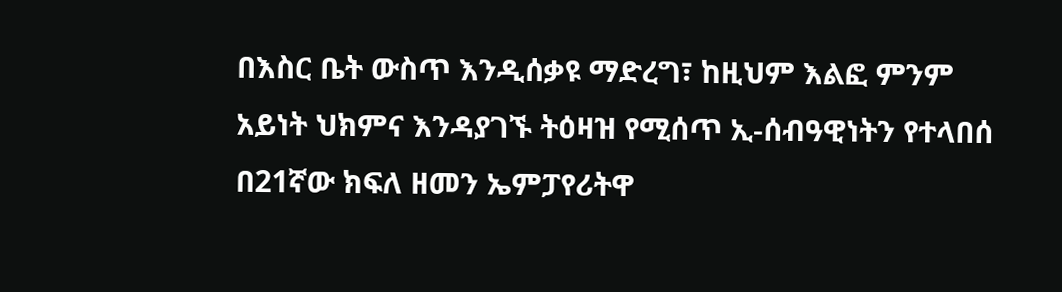በእስር ቤት ውስጥ እንዲሰቃዩ ማድረግ፣ ከዚህም እልፎ ምንም አይነት ህክምና እንዳያገኙ ትዕዛዝ የሚሰጥ ኢ-ሰብዓዊነትን የተላበሰ በ21ኛው ክፍለ ዘመን ኤምፓየሪትዋ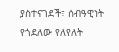ያስተናገደች፣ ሰብዓዊነት የጎደለው የለየለት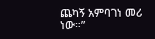ጨካኝ አምባገነ መሪ ነው።”